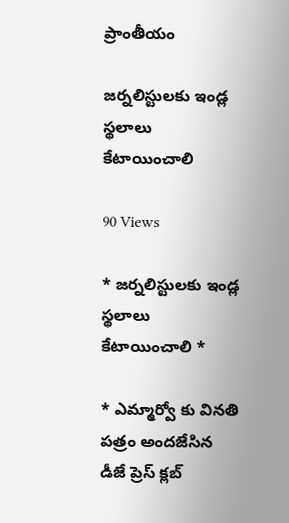ప్రాంతీయం

జర్నలిస్టులకు ఇండ్ల స్థలాలు కేటాయించాలి

90 Views

* జర్నలిస్టులకు ఇండ్ల స్థలాలు కేటాయించాలి *

* ఎమ్మార్వో కు వినతి పత్రం అందజేసిన డీజే ప్రెస్ క్లబ్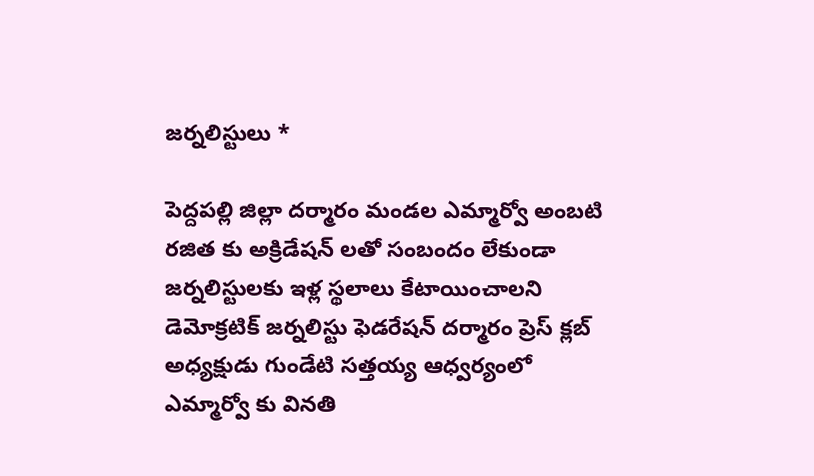జర్నలిస్టులు *

పెద్దపల్లి జిల్లా దర్మారం మండల ఎమ్మార్వో అంబటి రజిత కు అక్రిడేషన్ లతో సంబందం లేకుండా జర్నలిస్టులకు ఇళ్ల స్థలాలు కేటాయించాలని డెమోక్రటిక్ జర్నలిస్టు ఫెడరేషన్ దర్మారం ప్రెస్ క్లబ్ అధ్యక్షుడు గుండేటి సత్తయ్య ఆధ్వర్యంలో ఎమ్మార్వో కు వినతి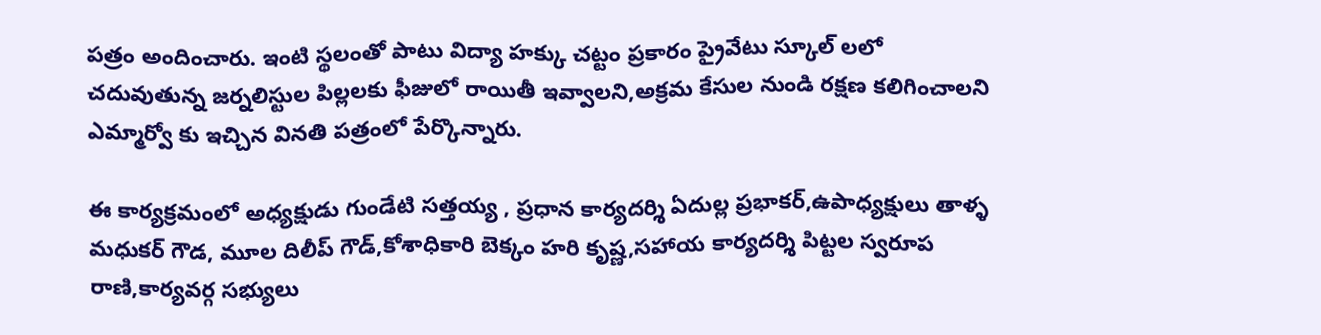పత్రం అందించారు. ఇంటి స్థలంతో పాటు విద్యా హక్కు చట్టం ప్రకారం ప్రైవేటు స్కూల్ లలో చదువుతున్న జర్నలిస్టుల పిల్లలకు ఫీజులో రాయితీ ఇవ్వాలని,అక్రమ కేసుల నుండి రక్షణ కలిగించాలని ఎమ్మార్వో కు ఇచ్చిన వినతి పత్రంలో పేర్కొన్నారు.

ఈ కార్యక్రమంలో అధ్యక్షుడు గుండేటి సత్తయ్య , ప్రధాన కార్యదర్శి ఏదుల్ల ప్రభాకర్,ఉపాధ్యక్షులు తాళ్ళ మధుకర్ గౌడ, మూల దిలీప్ గౌడ్,కోశాధికారి బెక్కం హరి కృష్ణ,సహాయ కార్యదర్శి పిట్టల స్వరూప రాణి,కార్యవర్గ సభ్యులు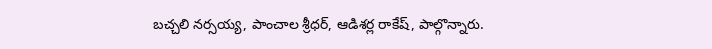బచ్చలి నర్సయ్య, పాంచాల శ్రీధర్, ఆడిశర్ల రాకేష్, పాల్గొన్నారు.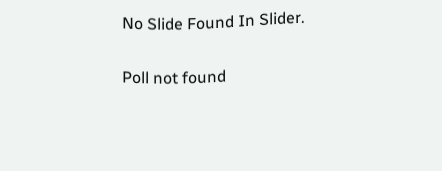No Slide Found In Slider.

Poll not found